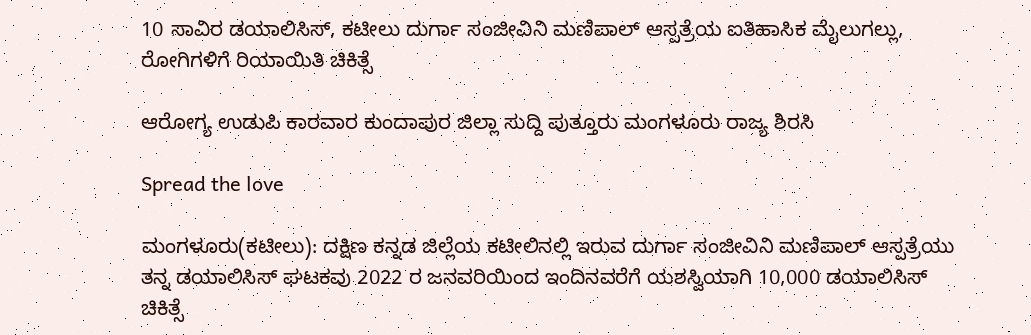10 ಸಾವಿರ ಡಯಾಲಿಸಿಸ್, ಕಟೀಲು ದುರ್ಗಾ ಸಂಜೀವಿನಿ ಮಣಿಪಾಲ್ ಆಸ್ಪತ್ರೆಯ ಐತಿಹಾಸಿಕ ಮೈಲುಗಲ್ಲು, ರೋಗಿಗಳಿಗೆ ರಿಯಾಯಿತಿ ಚಿಕಿತ್ಸೆ

ಆರೋಗ್ಯ ಉಡುಪಿ ಕಾರವಾರ ಕುಂದಾಪುರ ಜಿಲ್ಲಾ ಸುದ್ದಿ ಪುತ್ತೂರು ಮಂಗಳೂರು ರಾಜ್ಯ ಶಿರಸಿ

Spread the love

ಮಂಗಳೂರು(ಕಟೀಲು): ದಕ್ಷಿಣ ಕನ್ನಡ ಜಿಲ್ಲೆಯ ಕಟೀಲಿನಲ್ಲಿ ಇರುವ ದುರ್ಗಾ ಸಂಜೀವಿನಿ ಮಣಿಪಾಲ್ ಆಸ್ಪತ್ರೆಯು ತನ್ನ ಡಯಾಲಿಸಿಸ್ ಘಟಕವು 2022 ರ ಜನವರಿಯಿಂದ ಇಂದಿನವರೆಗೆ ಯಶಸ್ವಿಯಾಗಿ 10,000 ಡಯಾಲಿಸಿಸ್ ಚಿಕಿತ್ಸೆ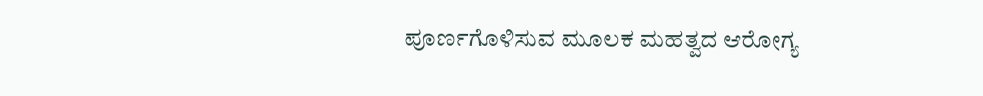ಪೂರ್ಣಗೊಳಿಸುವ ಮೂಲಕ ಮಹತ್ವದ ಆರೋಗ್ಯ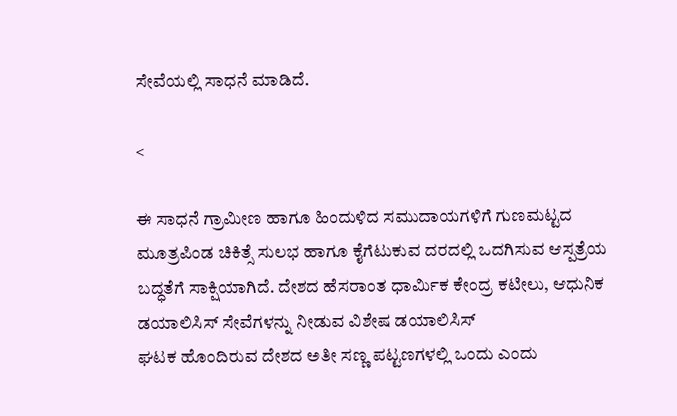ಸೇವೆಯಲ್ಲಿ ಸಾಧನೆ ಮಾಡಿದೆ.

<

ಈ ಸಾಧನೆ ಗ್ರಾಮೀಣ ಹಾಗೂ ಹಿಂದುಳಿದ ಸಮುದಾಯಗಳಿಗೆ ಗುಣಮಟ್ಟದ ಮೂತ್ರಪಿಂಡ ಚಿಕಿತ್ಸೆ ಸುಲಭ ಹಾಗೂ ಕೈಗೆಟುಕುವ ದರದಲ್ಲಿ ಒದಗಿಸುವ ಆಸ್ಪತ್ರೆಯ ಬದ್ಧತೆಗೆ ಸಾಕ್ಷಿಯಾಗಿದೆ. ದೇಶದ ಹೆಸರಾಂತ ಧಾರ್ಮಿಕ ಕೇಂದ್ರ ಕಟೀಲು, ಆಧುನಿಕ ಡಯಾಲಿಸಿಸ್ ಸೇವೆಗಳನ್ನು ನೀಡುವ ವಿಶೇಷ ಡಯಾಲಿಸಿಸ್
ಘಟಕ ಹೊಂದಿರುವ ದೇಶದ ಅತೀ ಸಣ್ಣ ಪಟ್ಟಣಗಳಲ್ಲಿ ಒಂದು ಎಂದು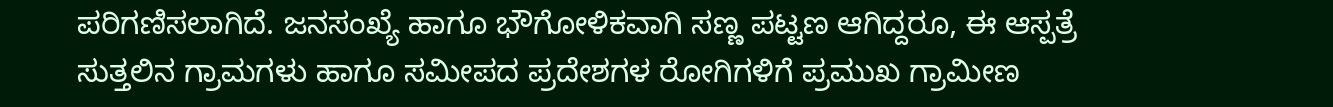ಪರಿಗಣಿಸಲಾಗಿದೆ. ಜನಸಂಖ್ಯೆ ಹಾಗೂ ಭೌಗೋಳಿಕವಾಗಿ ಸಣ್ಣ ಪಟ್ಟಣ ಆಗಿದ್ದರೂ, ಈ ಆಸ್ಪತ್ರೆ ಸುತ್ತಲಿನ ಗ್ರಾಮಗಳು ಹಾಗೂ ಸಮೀಪದ ಪ್ರದೇಶಗಳ ರೋಗಿಗಳಿಗೆ ಪ್ರಮುಖ ಗ್ರಾಮೀಣ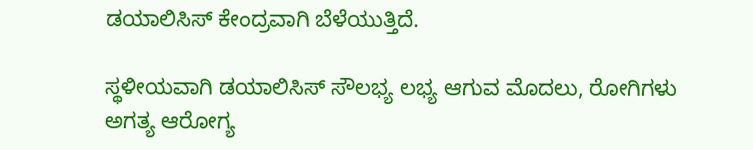ಡಯಾಲಿಸಿಸ್ ಕೇಂದ್ರವಾಗಿ ಬೆಳೆಯುತ್ತಿದೆ.

ಸ್ಥಳೀಯವಾಗಿ ಡಯಾಲಿಸಿಸ್ ಸೌಲಭ್ಯ ಲಭ್ಯ ಆಗುವ ಮೊದಲು, ರೋಗಿಗಳು ಅಗತ್ಯ ಆರೋಗ್ಯ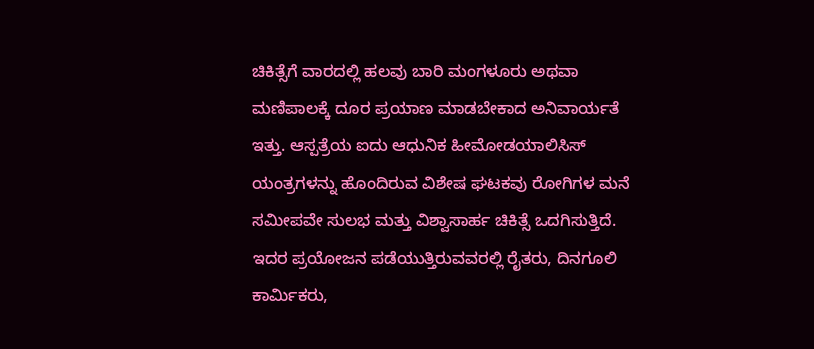ಚಿಕಿತ್ಸೆಗೆ ವಾರದಲ್ಲಿ ಹಲವು ಬಾರಿ ಮಂಗಳೂರು ಅಥವಾ ಮಣಿಪಾಲಕ್ಕೆ ದೂರ ಪ್ರಯಾಣ ಮಾಡಬೇಕಾದ ಅನಿವಾರ್ಯತೆ ಇತ್ತು. ಆಸ್ಪತ್ರೆಯ ಐದು ಆಧುನಿಕ ಹೀಮೋಡಯಾಲಿಸಿಸ್ ಯಂತ್ರಗಳನ್ನು ಹೊಂದಿರುವ ವಿಶೇಷ ಘಟಕವು ರೋಗಿಗಳ ಮನೆ ಸಮೀಪವೇ ಸುಲಭ ಮತ್ತು ವಿಶ್ವಾಸಾರ್ಹ ಚಿಕಿತ್ಸೆ ಒದಗಿಸುತ್ತಿದೆ. ಇದರ ಪ್ರಯೋಜನ ಪಡೆಯುತ್ತಿರುವವರಲ್ಲಿ ರೈತರು, ದಿನಗೂಲಿ ಕಾರ್ಮಿಕರು,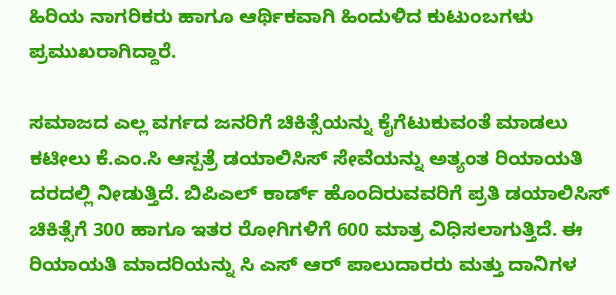ಹಿರಿಯ ನಾಗರಿಕರು ಹಾಗೂ ಆರ್ಥಿಕವಾಗಿ ಹಿಂದುಳಿದ ಕುಟುಂಬಗಳು ಪ್ರಮುಖರಾಗಿದ್ದಾರೆ.

ಸಮಾಜದ ಎಲ್ಲ ವರ್ಗದ ಜನರಿಗೆ ಚಿಕಿತ್ಸೆಯನ್ನು ಕೈಗೆಟುಕುವಂತೆ ಮಾಡಲು ಕಟೀಲು ಕೆ.ಎಂ.ಸಿ ಆಸ್ಪತ್ರೆ ಡಯಾಲಿಸಿಸ್ ಸೇವೆಯನ್ನು ಅತ್ಯಂತ ರಿಯಾಯತಿ ದರದಲ್ಲಿ ನೀಡುತ್ತಿದೆ. ಬಿಪಿಎಲ್ ಕಾರ್ಡ್ ಹೊಂದಿರುವವರಿಗೆ ಪ್ರತಿ ಡಯಾಲಿಸಿಸ್ ಚಿಕಿತ್ಸೆಗೆ 300 ಹಾಗೂ ಇತರ ರೋಗಿಗಳಿಗೆ 600 ಮಾತ್ರ ವಿಧಿಸಲಾಗುತ್ತಿದೆ. ಈ ರಿಯಾಯತಿ ಮಾದರಿಯನ್ನು ಸಿ ಎಸ್ ಆರ್ ಪಾಲುದಾರರು ಮತ್ತು ದಾನಿಗಳ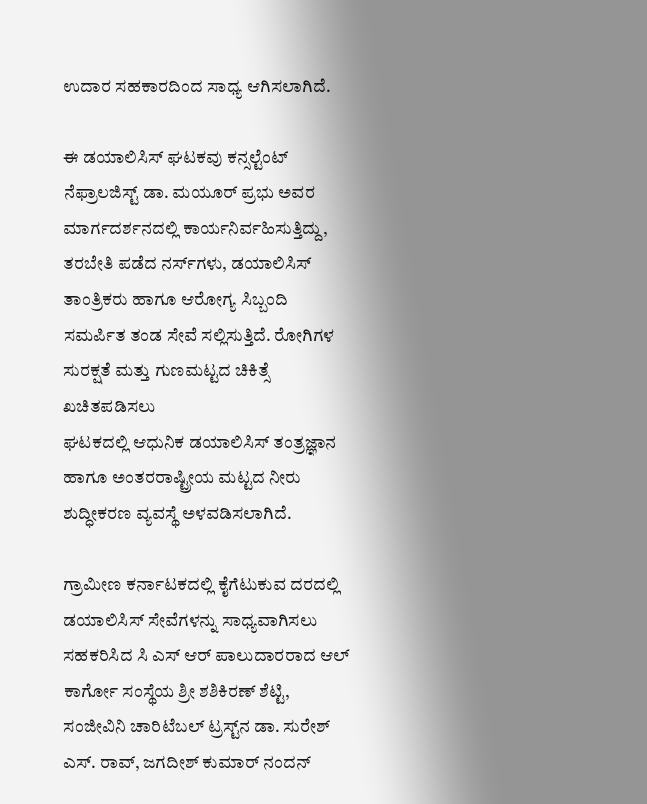ಉದಾರ ಸಹಕಾರದಿಂದ ಸಾಧ್ಯ ಆಗಿಸಲಾಗಿದೆ.

ಈ ಡಯಾಲಿಸಿಸ್ ಘಟಕವು ಕನ್ಸಲ್ಟೆಂಟ್ ನೆಫ್ರಾಲಜಿಸ್ಟ್ ಡಾ. ಮಯೂರ್ ಪ್ರಭು ಅವರ ಮಾರ್ಗದರ್ಶನದಲ್ಲಿ ಕಾರ್ಯನಿರ್ವಹಿಸುತ್ತಿದ್ದು, ತರಬೇತಿ ಪಡೆದ ನರ್ಸ್‌ಗಳು, ಡಯಾಲಿಸಿಸ್ ತಾಂತ್ರಿಕರು ಹಾಗೂ ಆರೋಗ್ಯ ಸಿಬ್ಬಂದಿ ಸಮರ್ಪಿತ ತಂಡ ಸೇವೆ ಸಲ್ಲಿಸುತ್ತಿದೆ. ರೋಗಿಗಳ ಸುರಕ್ಷತೆ ಮತ್ತು ಗುಣಮಟ್ಟದ ಚಿಕಿತ್ಸೆ ಖಚಿತಪಡಿಸಲು
ಘಟಕದಲ್ಲಿ ಆಧುನಿಕ ಡಯಾಲಿಸಿಸ್ ತಂತ್ರಜ್ಞಾನ ಹಾಗೂ ಅಂತರರಾಷ್ಟ್ರೀಯ ಮಟ್ಟದ ನೀರು ಶುದ್ಧೀಕರಣ ವ್ಯವಸ್ಥೆ ಅಳವಡಿಸಲಾಗಿದೆ.

ಗ್ರಾಮೀಣ ಕರ್ನಾಟಕದಲ್ಲಿ ಕೈಗೆಟುಕುವ ದರದಲ್ಲಿ ಡಯಾಲಿಸಿಸ್ ಸೇವೆಗಳನ್ನು ಸಾಧ್ಯವಾಗಿಸಲು ಸಹಕರಿಸಿದ ಸಿ ಎಸ್ ಆರ್ ಪಾಲುದಾರರಾದ ಆಲ್ ಕಾರ್ಗೋ ಸಂಸ್ಥೆಯ ಶ್ರೀ ಶಶಿಕಿರಣ್ ಶೆಟ್ಟಿ, ಸಂಜೀವಿನಿ ಚಾರಿಟೆಬಲ್ ಟ್ರಸ್ಟ್‌ನ ಡಾ. ಸುರೇಶ್ ಎಸ್. ರಾವ್, ಜಗದೀಶ್ ಕುಮಾರ್ ನಂದನ್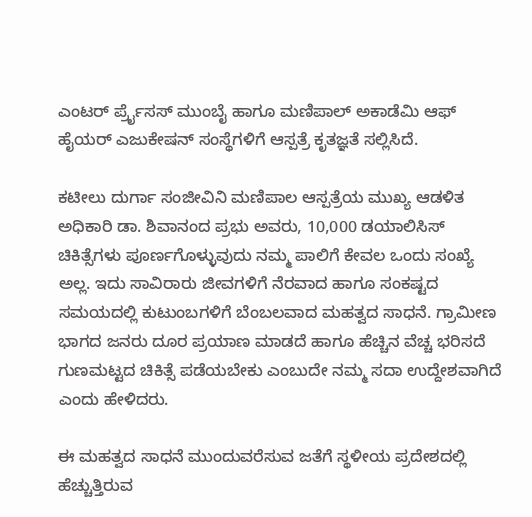ಎಂಟರ್ ರ್ಪ್ರೈಸಸ್ ಮುಂಬೈ ಹಾಗೂ ಮಣಿಪಾಲ್ ಅಕಾಡೆಮಿ ಆಫ್ ಹೈಯರ್ ಎಜುಕೇಷನ್ ಸಂಸ್ಥೆಗಳಿಗೆ ಆಸ್ಪತ್ರೆ ಕೃತಜ್ಞತೆ ಸಲ್ಲಿಸಿದೆ.

ಕಟೀಲು ದುರ್ಗಾ ಸಂಜೀವಿನಿ ಮಣಿಪಾಲ ಆಸ್ಪತ್ರೆಯ ಮುಖ್ಯ ಆಡಳಿತ ಅಧಿಕಾರಿ ಡಾ. ಶಿವಾನಂದ ಪ್ರಭು ಅವರು, 10,000 ಡಯಾಲಿಸಿಸ್ ಚಿಕಿತ್ಸೆಗಳು ಪೂರ್ಣಗೊಳ್ಳುವುದು ನಮ್ಮ ಪಾಲಿಗೆ ಕೇವಲ ಒಂದು ಸಂಖ್ಯೆ ಅಲ್ಲ. ಇದು ಸಾವಿರಾರು ಜೀವಗಳಿಗೆ ನೆರವಾದ ಹಾಗೂ ಸಂಕಷ್ಟದ ಸಮಯದಲ್ಲಿ ಕುಟುಂಬಗಳಿಗೆ ಬೆಂಬಲವಾದ ಮಹತ್ವದ ಸಾಧನೆ. ಗ್ರಾಮೀಣ ಭಾಗದ ಜನರು ದೂರ ಪ್ರಯಾಣ ಮಾಡದೆ ಹಾಗೂ ಹೆಚ್ಚಿನ ವೆಚ್ಚ ಭರಿಸದೆ ಗುಣಮಟ್ಟದ ಚಿಕಿತ್ಸೆ ಪಡೆಯಬೇಕು ಎಂಬುದೇ ನಮ್ಮ ಸದಾ ಉದ್ದೇಶವಾಗಿದೆ ಎಂದು ಹೇಳಿದರು.

ಈ ಮಹತ್ವದ ಸಾಧನೆ ಮುಂದುವರೆಸುವ ಜತೆಗೆ ಸ್ಥಳೀಯ ಪ್ರದೇಶದಲ್ಲಿ ಹೆಚ್ಚುತ್ತಿರುವ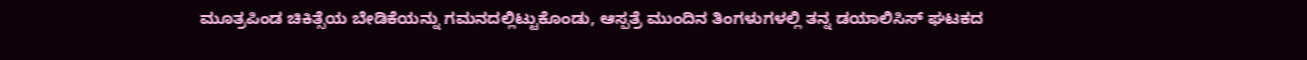ಮೂತ್ರಪಿಂಡ ಚಿಕಿತ್ಸೆಯ ಬೇಡಿಕೆಯನ್ನು ಗಮನದಲ್ಲಿಟ್ಟುಕೊಂಡು, ಆಸ್ಪತ್ರೆ ಮುಂದಿನ ತಿಂಗಳುಗಳಲ್ಲಿ ತನ್ನ ಡಯಾಲಿಸಿಸ್ ಘಟಕದ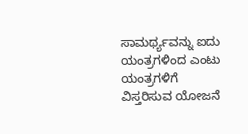ಸಾಮರ್ಥ್ಯವನ್ನು ಐದು ಯಂತ್ರಗಳಿಂದ ಎಂಟು ಯಂತ್ರಗಳಿಗೆ ವಿಸ್ತರಿಸುವ ಯೋಜನೆ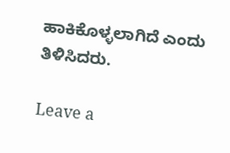ಹಾಕಿಕೊಳ್ಳಲಾಗಿದೆ ಎಂದು ತಿಳಿಸಿದರು.

Leave a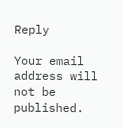Reply

Your email address will not be published.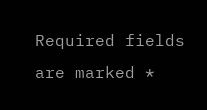Required fields are marked *